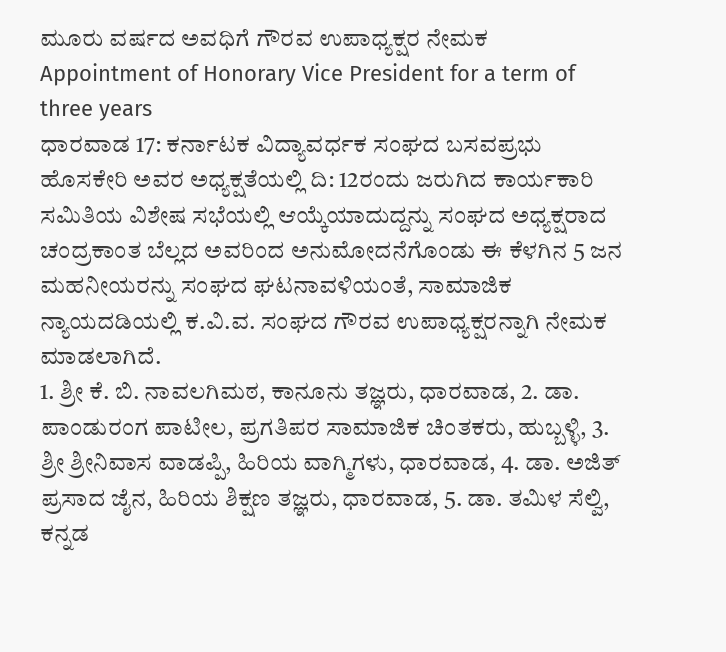ಮೂರು ವರ್ಷದ ಅವಧಿಗೆ ಗೌರವ ಉಪಾಧ್ಯಕ್ಷರ ನೇಮಕ
Appointment of Honorary Vice President for a term of three years
ಧಾರವಾಡ 17: ಕರ್ನಾಟಕ ವಿದ್ಯಾವರ್ಧಕ ಸಂಘದ ಬಸವಪ್ರಭು ಹೊಸಕೇರಿ ಅವರ ಅಧ್ಯಕ್ಷತೆಯಲ್ಲಿ ದಿ: 12ರಂದು ಜರುಗಿದ ಕಾರ್ಯಕಾರಿ ಸಮಿತಿಯ ವಿಶೇಷ ಸಭೆಯಲ್ಲಿ ಆಯ್ಕೆಯಾದುದ್ದನ್ನು ಸಂಘದ ಅಧ್ಯಕ್ಷರಾದ ಚಂದ್ರಕಾಂತ ಬೆಲ್ಲದ ಅವರಿಂದ ಅನುಮೋದನೆಗೊಂಡು ಈ ಕೆಳಗಿನ 5 ಜನ ಮಹನೀಯರನ್ನು ಸಂಘದ ಘಟನಾವಳಿಯಂತೆ, ಸಾಮಾಜಿಕ ನ್ಯಾಯದಡಿಯಲ್ಲಿ ಕ.ವಿ.ವ. ಸಂಘದ ಗೌರವ ಉಪಾಧ್ಯಕ್ಷರನ್ನಾಗಿ ನೇಮಕ ಮಾಡಲಾಗಿದೆ.
1. ಶ್ರೀ ಕೆ. ಬಿ. ನಾವಲಗಿಮಠ, ಕಾನೂನು ತಜ್ಞರು, ಧಾರವಾಡ, 2. ಡಾ. ಪಾಂಡುರಂಗ ಪಾಟೀಲ, ಪ್ರಗತಿಪರ ಸಾಮಾಜಿಕ ಚಿಂತಕರು, ಹುಬ್ಬಳ್ಳಿ, 3. ಶ್ರೀ ಶ್ರೀನಿವಾಸ ವಾಡಪ್ಪಿ, ಹಿರಿಯ ವಾಗ್ಮಿಗಳು, ಧಾರವಾಡ, 4. ಡಾ. ಅಜಿತ್ ಪ್ರಸಾದ ಜೈನ, ಹಿರಿಯ ಶಿಕ್ಷಣ ತಜ್ಞರು, ಧಾರವಾಡ, 5. ಡಾ. ತಮಿಳ ಸೆಲ್ವಿ, ಕನ್ನಡ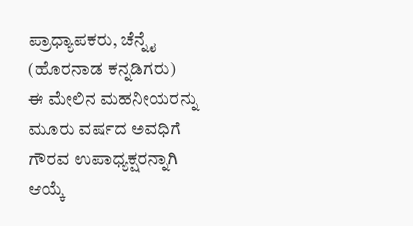ಪ್ರಾಧ್ಯಾಪಕರು, ಚೆನ್ನೈ (ಹೊರನಾಡ ಕನ್ನಡಿಗರು)
ಈ ಮೇಲಿನ ಮಹನೀಯರನ್ನು ಮೂರು ವರ್ಷದ ಅವಧಿಗೆ ಗೌರವ ಉಪಾಧ್ಯಕ್ಷರನ್ನಾಗಿ ಆಯ್ಕೆ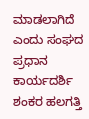ಮಾಡಲಾಗಿದೆ ಎಂದು ಸಂಘದ ಪ್ರಧಾನ ಕಾರ್ಯದರ್ಶಿ ಶಂಕರ ಹಲಗತ್ತಿ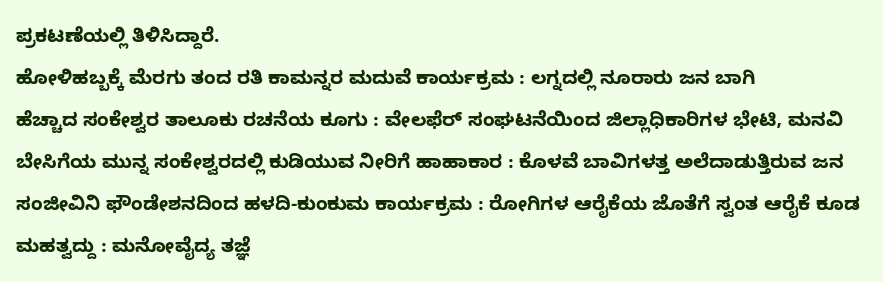ಪ್ರಕಟಣೆಯಲ್ಲಿ ತಿಳಿಸಿದ್ದಾರೆ.
ಹೋಳಿಹಬ್ಬಕ್ಕೆ ಮೆರಗು ತಂದ ರತಿ ಕಾಮನ್ನರ ಮದುವೆ ಕಾರ್ಯಕ್ರಮ : ಲಗ್ನದಲ್ಲಿ ನೂರಾರು ಜನ ಬಾಗಿ
ಹೆಚ್ಚಾದ ಸಂಕೇಶ್ವರ ತಾಲೂಕು ರಚನೆಯ ಕೂಗು : ವೇಲಫೆರ್ ಸಂಘಟನೆಯಿಂದ ಜಿಲ್ಲಾಧಿಕಾರಿಗಳ ಭೇಟಿ, ಮನವಿ
ಬೇಸಿಗೆಯ ಮುನ್ನ ಸಂಕೇಶ್ವರದಲ್ಲಿ ಕುಡಿಯುವ ನೀರಿಗೆ ಹಾಹಾಕಾರ : ಕೊಳವೆ ಬಾವಿಗಳತ್ತ ಅಲೆದಾಡುತ್ತಿರುವ ಜನ
ಸಂಜೀವಿನಿ ಫೌಂಡೇಶನದಿಂದ ಹಳದಿ-ಕುಂಕುಮ ಕಾರ್ಯಕ್ರಮ : ರೋಗಿಗಳ ಆರೈಕೆಯ ಜೊತೆಗೆ ಸ್ವಂತ ಆರೈಕೆ ಕೂಡ ಮಹತ್ವದ್ದು : ಮನೋವೈದ್ಯ ತಜ್ಞೆ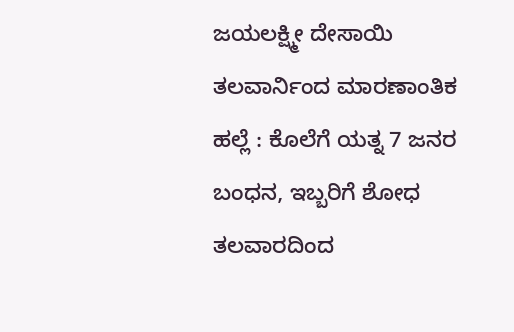ಜಯಲಕ್ಷ್ಮೀ ದೇಸಾಯಿ
ತಲವಾರ್ನಿಂದ ಮಾರಣಾಂತಿಕ ಹಲ್ಲೆ : ಕೊಲೆಗೆ ಯತ್ನ 7 ಜನರ ಬಂಧನ, ಇಬ್ಬರಿಗೆ ಶೋಧ
ತಲವಾರದಿಂದ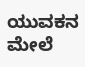ಯುವಕನ ಮೇಲೆ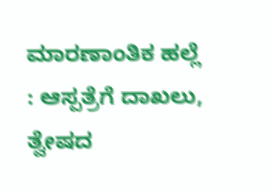ಮಾರಣಾಂತಿಕ ಹಲ್ಲೆ : ಆಸ್ಪತ್ರೆಗೆ ದಾಖಲು, ತ್ವೇಷದ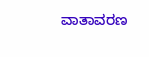ವಾತಾವರಣ